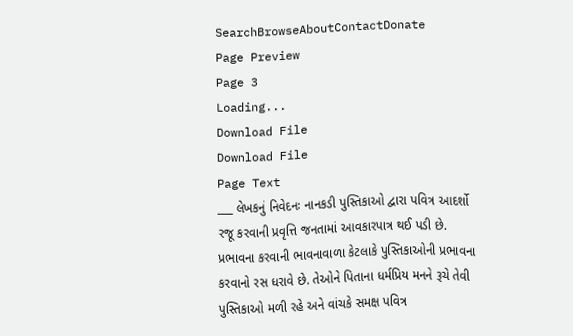SearchBrowseAboutContactDonate
Page Preview
Page 3
Loading...
Download File
Download File
Page Text
___ લેખકનું નિવેદનઃ નાનકડી પુસ્તિકાઓ દ્વારા પવિત્ર આદર્શો રજૂ કરવાની પ્રવૃત્તિ જનતામાં આવકારપાત્ર થઈ પડી છે. પ્રભાવના કરવાની ભાવનાવાળા કેટલાકે પુસ્તિકાઓની પ્રભાવના કરવાનો રસ ધરાવે છે. તેઓને પિતાના ધર્મપ્રિય મનને રૂચે તેવી પુસ્તિકાઓ મળી રહે અને વાંચકે સમક્ષ પવિત્ર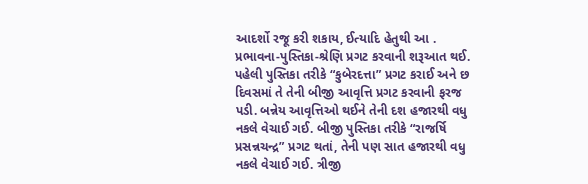આદર્શો રજૂ કરી શકાય, ઈત્યાદિ હેતુથી આ . પ્રભાવના-પુસ્તિકા-શ્રેણિ પ્રગટ કરવાની શરૂઆત થઈ. પહેલી પુસ્તિકા તરીકે “કુબેરદત્તા” પ્રગટ કરાઈ અને છ દિવસમાં તે તેની બીજી આવૃત્તિ પ્રગટ કરવાની ફરજ પડી. બન્નેય આવૃત્તિઓ થઈને તેની દશ હજારથી વધુ નકલે વેચાઈ ગઈ. બીજી પુસ્તિકા તરીકે “રાજર્ષિ પ્રસન્નચન્દ્ર” પ્રગટ થતાં, તેની પણ સાત હજારથી વધુ નકલે વેચાઈ ગઈ. ત્રીજી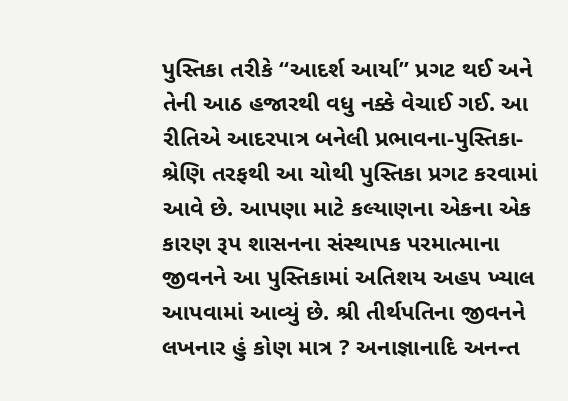પુસ્તિકા તરીકે “આદર્શ આર્યા” પ્રગટ થઈ અને તેની આઠ હજારથી વધુ નક્કે વેચાઈ ગઈ. આ રીતિએ આદરપાત્ર બનેલી પ્રભાવના-પુસ્તિકા-શ્રેણિ તરફથી આ ચોથી પુસ્તિકા પ્રગટ કરવામાં આવે છે. આપણા માટે કલ્યાણના એકના એક કારણ રૂપ શાસનના સંસ્થાપક પરમાત્માના જીવનને આ પુસ્તિકામાં અતિશય અહ૫ ખ્યાલ આપવામાં આવ્યું છે. શ્રી તીર્થપતિના જીવનને લખનાર હું કોણ માત્ર ? અનાજ્ઞાનાદિ અનન્ત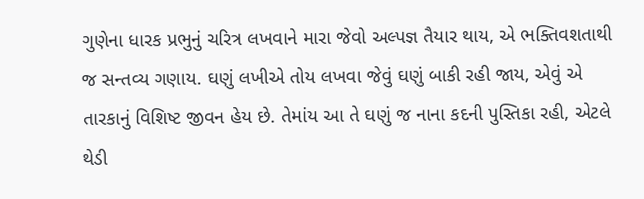ગુણેના ધારક પ્રભુનું ચરિત્ર લખવાને મારા જેવો અલ્પજ્ઞ તૈયાર થાય, એ ભક્તિવશતાથી જ સન્તવ્ય ગણાય. ઘણું લખીએ તોય લખવા જેવું ઘણું બાકી રહી જાય, એવું એ તારકાનું વિશિષ્ટ જીવન હેય છે. તેમાંય આ તે ઘણું જ નાના કદની પુસ્તિકા રહી, એટલે થેડી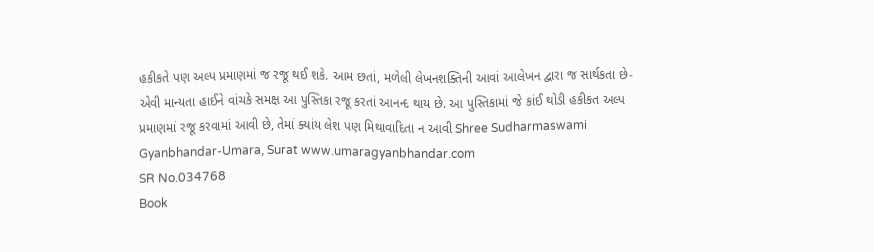હકીકતે પણ અલ્પ પ્રમાણમાં જ રજૂ થઈ શકે. આમ છતાં, મળેલી લેખનશક્તિની આવાં આલેખન દ્વારા જ સાર્થકતા છે-એવી માન્યતા હાઈને વાંચકે સમક્ષ આ પુસ્તિકા રજૂ કરતાં આનન્દ થાય છે. આ પુસ્તિકામાં જે કાંઈ થોડી હકીકત અલ્પ પ્રમાણમાં રજૂ કરવામાં આવી છે, તેમાં ક્યાંય લેશ પણ મિથાવાદિતા ન આવી Shree Sudharmaswami Gyanbhandar-Umara, Surat www.umaragyanbhandar.com
SR No.034768
Book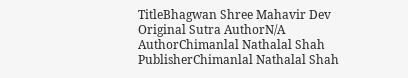TitleBhagwan Shree Mahavir Dev
Original Sutra AuthorN/A
AuthorChimanlal Nathalal Shah
PublisherChimanlal Nathalal Shah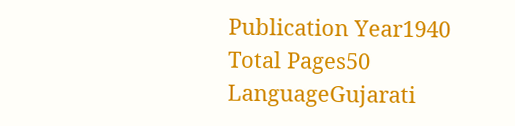Publication Year1940
Total Pages50
LanguageGujarati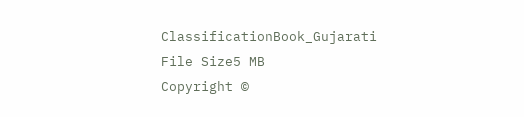ClassificationBook_Gujarati
File Size5 MB
Copyright ©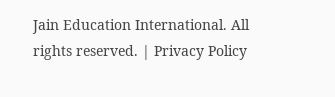Jain Education International. All rights reserved. | Privacy Policy